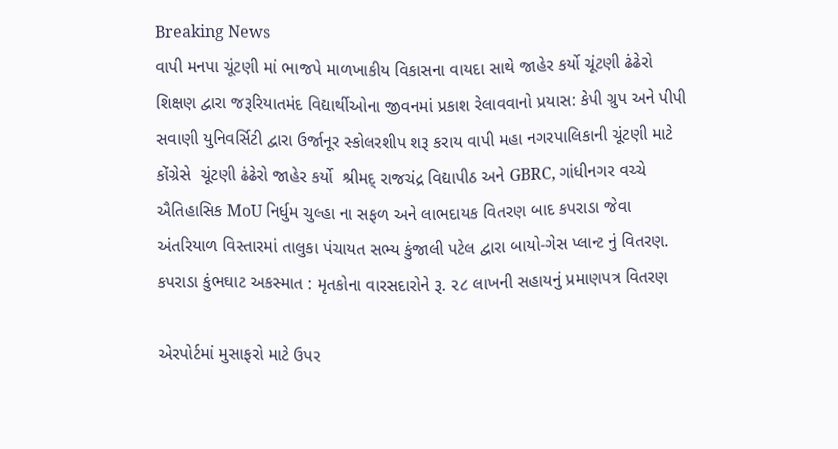Breaking News
વાપી મનપા ચૂંટણી માં ભાજપે માળખાકીય વિકાસના વાયદા સાથે જાહેર કર્યો ચૂંટણી ઢંઢેરો શિક્ષણ દ્વારા જરૂરિયાતમંદ વિદ્યાર્થીઓના જીવનમાં પ્રકાશ રેલાવવાનો પ્રયાસ: કેપી ગ્રુપ અને પીપી સવાણી યુનિવર્સિટી દ્વારા ઉર્જાનૂર સ્કોલરશીપ શરૂ કરાય વાપી મહા નગરપાલિકાની ચૂંટણી માટે કોંગ્રેસે  ચૂંટણી ઢંઢેરો જાહેર કર્યો  શ્રીમદ્ રાજચંદ્ર વિદ્યાપીઠ અને GBRC, ગાંધીનગર વચ્ચે ઐતિહાસિક MoU નિર્ધુમ ચુલ્હા ના સફળ અને લાભદાયક વિતરણ બાદ કપરાડા જેવા અંતરિયાળ વિસ્તારમાં તાલુકા પંચાયત સભ્ય કુંજાલી પટેલ દ્વારા બાયો-ગેસ પ્લાન્ટ નું વિતરણ. કપરાડા કુંભઘાટ અકસ્માત : મૃતકોના વારસદારોને રૂ. ૨૮ લાખની સહાયનું પ્રમાણપત્ર વિતરણ

એરપોર્ટમાં મુસાફરો માટે ઉપર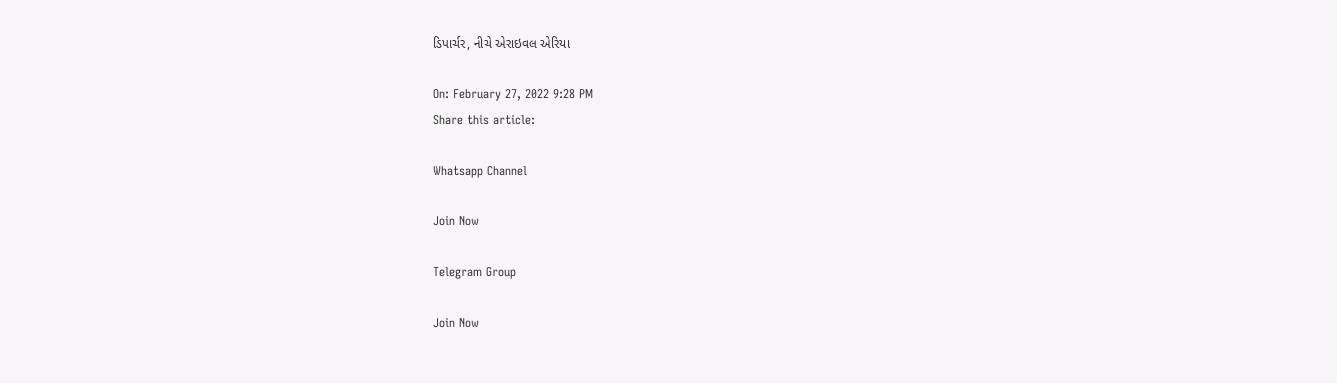ડિપાર્ચર, નીચે એરાઇવલ એરિયા

On: February 27, 2022 9:28 PM
Share this article:

Whatsapp Channel

Join Now

Telegram Group

Join Now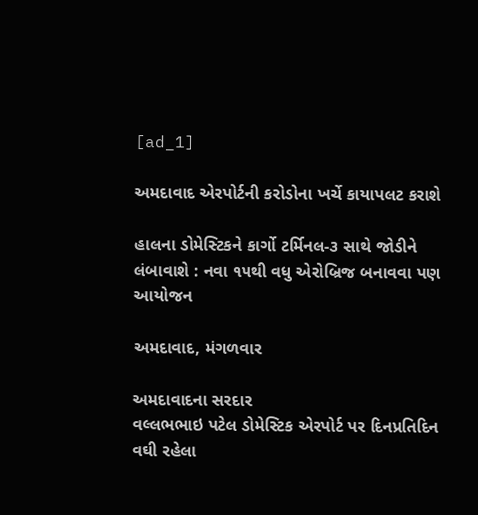[ad_1]

અમદાવાદ એરપોર્ટની કરોડોના ખર્ચે કાયાપલટ કરાશે

હાલના ડોમેસ્ટિકને કાર્ગો ટર્મિનલ-૩ સાથે જોડીને લંબાવાશે : નવા ૧૫થી વધુ એરોબ્રિજ બનાવવા પણ આયોજન

અમદાવાદ, મંગળવાર

અમદાવાદના સરદાર
વલ્લભભાઇ પટેલ ડોમેસ્ટિક એરપોર્ટ પર દિનપ્રતિદિન વઘી રહેલા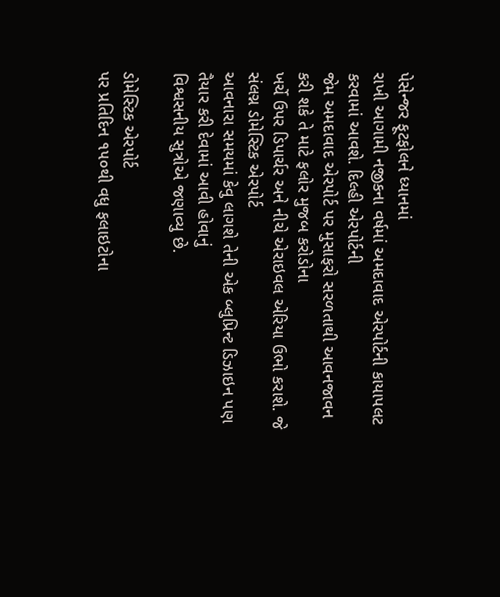પેસેન્જર ફૂટફોલને ધ્યાનમાં
રાખી આગામી નજીકના વર્ષમાં અમદાવાદ એરપોર્ટની કાયાપલટ કરવામાં આવશે. દિલ્હી એરપોર્ટની
જેમ અમદાવાદ એરપોર્ટ પર મુસાફરો સરળતાથી આવનજાવન કરી શકે તે માટે ફલોર મુજબ કરોડોના
ખર્ચે ઉપર ડિપાર્ચર અને નીચે એરાઇવલ એરિયા ઉભો કરાશે. જે સંલગ્ન ડોમેસ્ટિક એરપોર્ટ
આવનારા સમયમાં કેવુ લાગશે તેની એક બ્લુપ્રિન્ટ ડિઝાઇન પણ તૈયાર કરી દેવામાં આવી હોવાનું
વિશ્વસનીય સુત્રોએ જણાવ્યુ છે.

ડોમેસ્ટિક એરપોર્ટ
પર પ્રતિદિન ૧૫૦થી વધુ ફલાઇટોના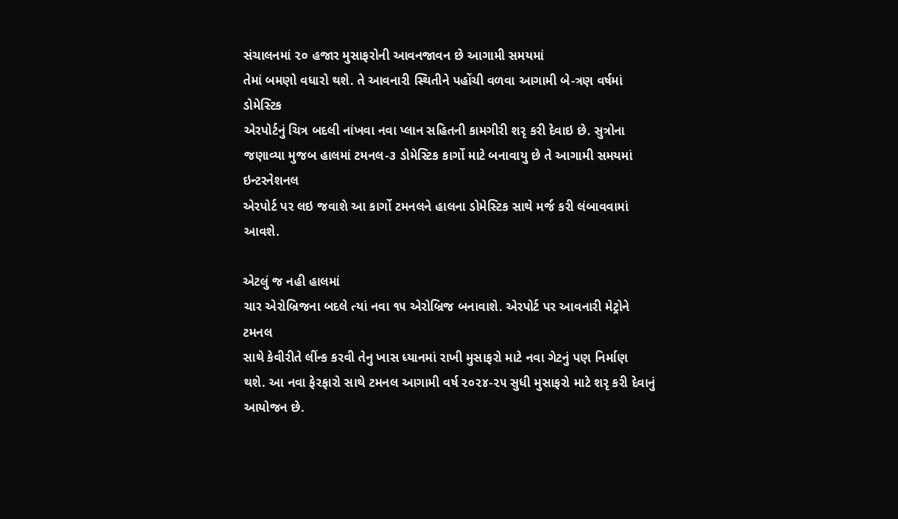સંચાલનમાં ૨૦ હજાર મુસાફરોની આવનજાવન છે આગામી સમયમાં
તેમાં બમણો વધારો થશે. તે આવનારી સ્થિતીને પહોંચી વળવા આગામી બે-ત્રણ વર્ષમાં ડોમેસ્ટિક
એરપોર્ટનું ચિત્ર બદલી નાંખવા નવા પ્લાન સહિતની કામગીરી શરૃ કરી દેવાઇ છે. સુત્રોના
જણાવ્યા મુજબ હાલમાં ટમનલ-૩ ડોમેસ્ટિક કાર્ગો માટે બનાવાયુ છે તે આગામી સમયમાં ઇન્ટરનેશનલ
એરપોર્ટ પર લઇ જવાશે આ કાર્ગો ટમનલને હાલના ડોમેસ્ટિક સાથે મર્જ કરી લંબાવવામાં આવશે.

એટલું જ નહી હાલમાં
ચાર એરોબ્રિજના બદલે ત્યાં નવા ૧૫ એરોબ્રિજ બનાવાશે. એરપોર્ટ પર આવનારી મેટ્રોને ટમનલ
સાથે કેવીરીતે લીંન્ક કરવી તેનુ ખાસ ધ્યાનમાં રાખી મુસાફરો માટે નવા ગેટનું પણ નિર્માણ
થશે. આ નવા ફેરફારો સાથે ટમનલ આગામી વર્ષ ૨૦૨૪-૨૫ સુધી મુસાફરો માટે શરૃ કરી દેવાનું
આયોજન છે.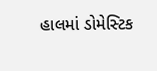હાલમાં ડોમેસ્ટિક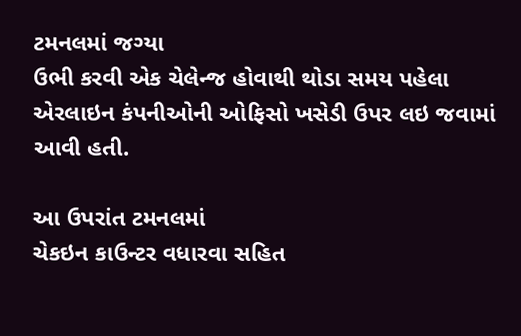ટમનલમાં જગ્યા
ઉભી કરવી એક ચેલેન્જ હોવાથી થોડા સમય પહેલા એરલાઇન કંપનીઓની ઓફિસો ખસેડી ઉપર લઇ જવામાં
આવી હતી.

આ ઉપરાંત ટમનલમાં
ચેકઇન કાઉન્ટર વધારવા સહિત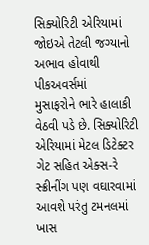સિક્યોરિટી એરિયામાં જોઇએ તેટલી જગ્યાનો અભાવ હોવાથી પીકઅવર્સમાં
મુસાફરોને ભારે હાલાકી વેઠવી પડે છે. સિક્યોરિટી એરિયામાં મેટલ ડિટેક્ટર ગેટ સહિત એક્સ-રે
સ્ક્રીનીંગ પણ વઘારવામાં આવશે પરંતુ ટમનલમાં ખાસ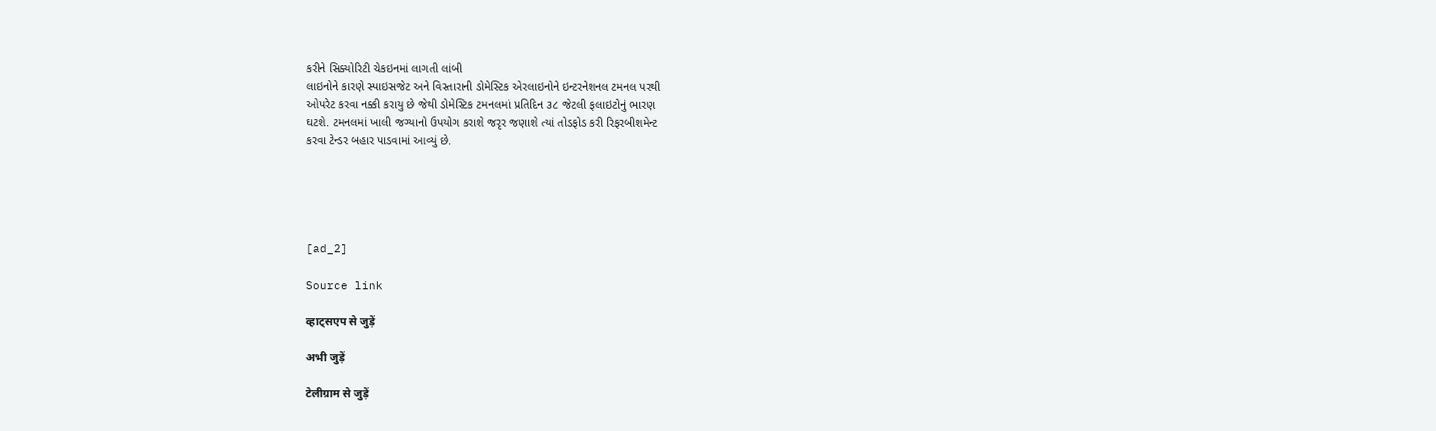કરીને સિક્યોરિટી ચેકઇનમાં લાગતી લાંબી
લાઇનોને કારણે સ્પાઇસજેટ અને વિસ્તારાની ડોમેસ્ટિક એરલાઇનોને ઇન્ટરનેશનલ ટમનલ પરથી
ઓપરેટ કરવા નક્કી કરાયુ છે જેથી ડોમેસ્ટિક ટમનલમાં પ્રતિદિન ૩૮ જેટલી ફલાઇટોનું ભારણ
ઘટશે. ટમનલમાં ખાલી જગ્યાનો ઉપયોગ કરાશે જરૃર જણાશે ત્યાં તોડફોડ કરી રિફરબીશમેન્ટ
કરવા ટેન્ડર બહાર પાડવામાં આવ્યું છે.





[ad_2]

Source link

व्हाट्सएप से जुड़ें

अभी जुड़ें

टेलीग्राम से जुड़ें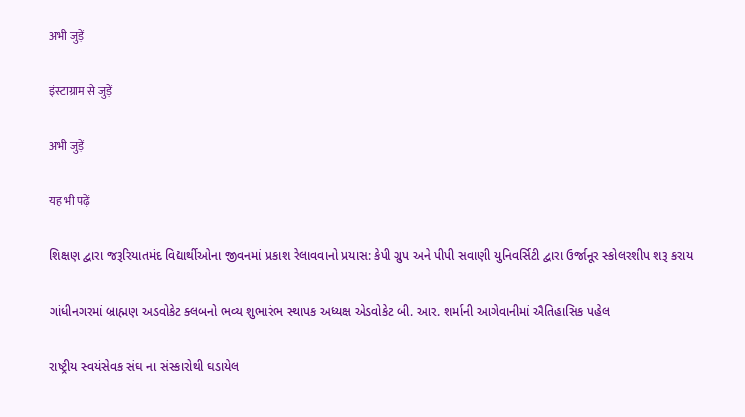अभी जुड़ें

इंस्टाग्राम से जुड़ें

अभी जुड़ें

यह भी पढ़ें

શિક્ષણ દ્વારા જરૂરિયાતમંદ વિદ્યાર્થીઓના જીવનમાં પ્રકાશ રેલાવવાનો પ્રયાસ: કેપી ગ્રુપ અને પીપી સવાણી યુનિવર્સિટી દ્વારા ઉર્જાનૂર સ્કોલરશીપ શરૂ કરાય

ગાંધીનગરમાં બ્રાહ્મણ અડવોકેટ ક્લબનો ભવ્ય શુભારંભ સ્થાપક અધ્યક્ષ એડવોકેટ બી. આર. શર્માની આગેવાનીમાં ઐતિહાસિક પહેલ

રાષ્ટ્રીય સ્વયંસેવક સંઘ ના સંસ્કારોથી ઘડાયેલ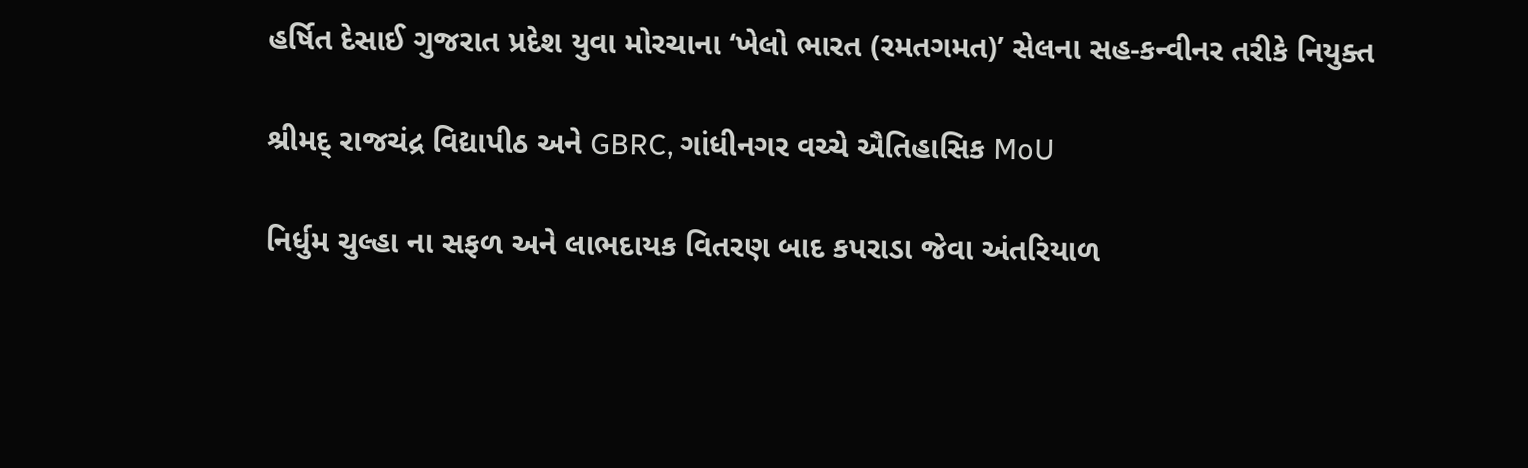હર્ષિત દેસાઈ ગુજરાત પ્રદેશ યુવા મોરચાના ‘ખેલો ભારત (રમતગમત)’ સેલના સહ-કન્વીનર તરીકે નિયુક્ત

શ્રીમદ્ રાજચંદ્ર વિદ્યાપીઠ અને GBRC, ગાંધીનગર વચ્ચે ઐતિહાસિક MoU

નિર્ધુમ ચુલ્હા ના સફળ અને લાભદાયક વિતરણ બાદ કપરાડા જેવા અંતરિયાળ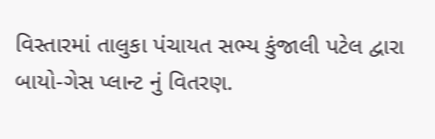વિસ્તારમાં તાલુકા પંચાયત સભ્ય કુંજાલી પટેલ દ્વારા બાયો-ગેસ પ્લાન્ટ નું વિતરણ.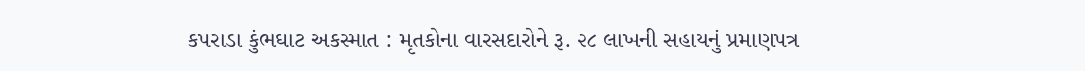કપરાડા કુંભઘાટ અકસ્માત : મૃતકોના વારસદારોને રૂ. ૨૮ લાખની સહાયનું પ્રમાણપત્ર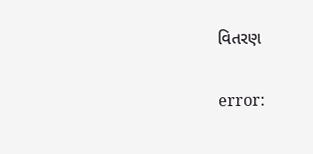વિતરણ

error: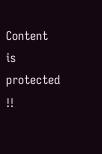Content is protected !!